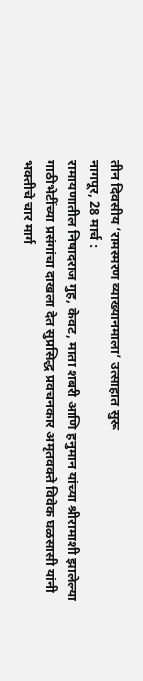तीन दिवसीय ‘रामस्मरण व्याख्यानमाला’ उत्साहात सुरू
नागपूर, 28 मार्च :
रामायणातील निषादराज गुह, केवट, माता शबरी आणि हनुमान यांच्या श्रीरामाशी झालेल्या गाठीभेटींच्या प्रसंगांचा दाखला देत सुप्रसिद्ध प्रवचनकार अमृतवक्ते विवेक घळसासी यांनी भक्तीचे चार मार्ग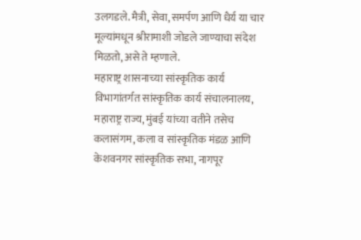उलगडले. मैत्री, सेवा, समर्पण आणि धैर्य या चार मूल्यांमधून श्रीरामाशी जोडले जाण्याचा संदेश मिळतो, असे ते म्हणाले.
महाराष्ट्र शासनाच्या सांस्कृतिक कार्य विभागांतर्गत सांस्कृतिक कार्य संचालनालय, महाराष्ट्र राज्य, मुंबई यांच्या वतीने तसेच कलासंगम, कला व सांस्कृतिक मंडळ आणि केशवनगर सांस्कृतिक सभा, नागपूर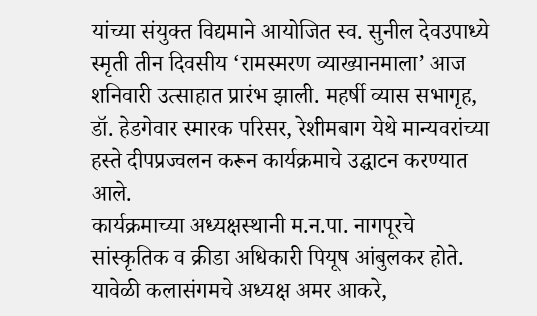यांच्या संयुक्त विद्यमाने आयोजित स्व. सुनील देवउपाध्ये स्मृती तीन दिवसीय ‘रामस्मरण व्याख्यानमाला’ आज शनिवारी उत्साहात प्रारंभ झाली. महर्षी व्यास सभागृह, डॉ. हेडगेवार स्मारक परिसर, रेशीमबाग येथे मान्यवरांच्या हस्ते दीपप्रज्वलन करून कार्यक्रमाचे उद्घाटन करण्यात आले.
कार्यक्रमाच्या अध्यक्षस्थानी म.न.पा. नागपूरचे सांस्कृतिक व क्रीडा अधिकारी पियूष आंबुलकर होते. यावेळी कलासंगमचे अध्यक्ष अमर आकरे,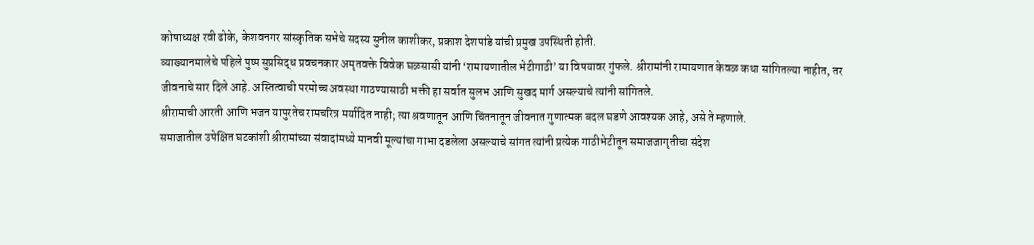कोषाध्यक्ष रवी ढोके, केशवनगर सांस्कृतिक सभेचे सदस्य सुनील काशीकर, प्रकाश देशपांडे यांची प्रमुख उपस्थिती होती.
व्याख्यानमालेचे पहिले पुष्प सुप्रसिद्ध प्रवचनकार अमृतवक्ते विवेक घळसासी यांनी ‘रामायणातील भेटीगाठी’ या विषयावर गुंफले. श्रीरामांनी रामायणात केवळ कथा सांगितल्या नाहीत, तर जीवनाचे सार दिले आहे. अस्तित्वाची परमोच्च अवस्था गाठण्यासाठी भक्ती हा सर्वात सुलभ आणि सुखद मार्ग असल्याचे त्यांनी सांगितले.
श्रीरामाची आरती आणि भजन यापुरतेच रामचरित्र मर्यादित नाही; त्या श्रवणातून आणि चिंतनातून जीवनात गुणात्मक बदल घडणे आवश्यक आहे, असे ते म्हणाले.
समाजातील उपेक्षित घटकांशी श्रीरामांच्या संवादांमध्ये मानवी मूल्यांचा गाभा दडलेला असल्याचे सांगत त्यांनी प्रत्येक गाठीभेटीतून समाजजागृतीचा संदेश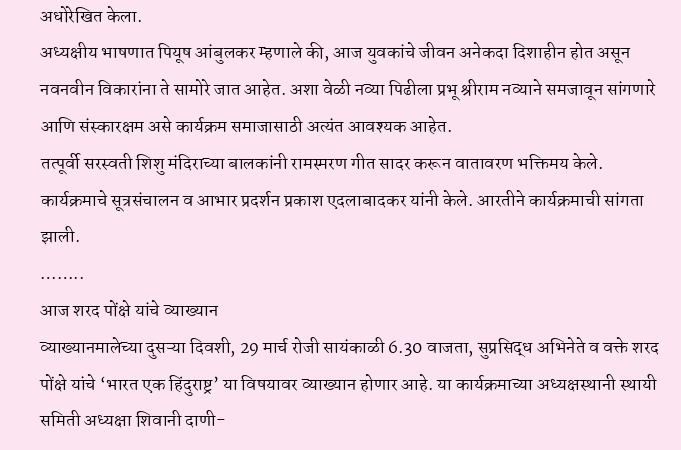अधोरेखित केला.
अध्यक्षीय भाषणात पियूष आंबुलकर म्हणाले की, आज युवकांचे जीवन अनेकदा दिशाहीन होत असून नवनवीन विकारांना ते सामोरे जात आहेत. अशा वेळी नव्या पिढीला प्रभू श्रीराम नव्याने समजावून सांगणारे आणि संस्कारक्षम असे कार्यक्रम समाजासाठी अत्यंत आवश्यक आहेत.
तत्पूर्वी सरस्वती शिशु मंदिराच्या बालकांनी रामस्मरण गीत सादर करून वातावरण भक्तिमय केले. कार्यक्रमाचे सूत्रसंचालन व आभार प्रदर्शन प्रकाश एदलाबादकर यांनी केले. आरतीने कार्यक्रमाची सांगता झाली.
……..
आज शरद पोंक्षे यांचे व्याख्यान
व्याख्यानमालेच्या दुसऱ्या दिवशी, 29 मार्च रोजी सायंकाळी 6.30 वाजता, सुप्रसिद्ध अभिनेते व वक्ते शरद पोंक्षे यांचे ‘भारत एक हिंदुराष्ट्र’ या विषयावर व्याख्यान होणार आहे. या कार्यक्रमाच्या अध्यक्षस्थानी स्थायी समिती अध्यक्षा शिवानी दाणी-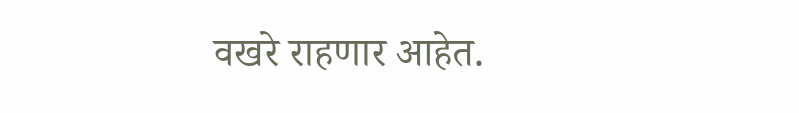वखरे राहणार आहेत.